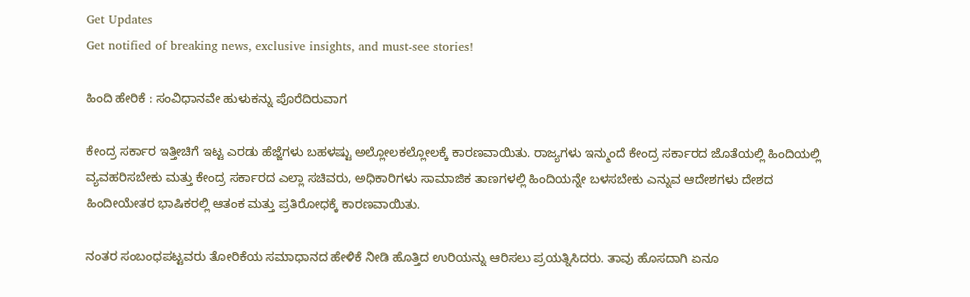Get Updates
Get notified of breaking news, exclusive insights, and must-see stories!

ಹಿಂದಿ ಹೇರಿಕೆ : ಸಂವಿಧಾನವೇ ಹುಳುಕನ್ನು ಪೊರೆದಿರುವಾಗ

ಕೇಂದ್ರ ಸರ್ಕಾರ ಇತ್ತೀಚಿಗೆ ಇಟ್ಟ ಎರಡು ಹೆಜ್ಜೆಗಳು ಬಹಳಷ್ಟು ಅಲ್ಲೋಲಕಲ್ಲೋಲಕ್ಕೆ ಕಾರಣವಾಯಿತು. ರಾಜ್ಯಗಳು ಇನ್ಮುಂದೆ ಕೇಂದ್ರ ಸರ್ಕಾರದ ಜೊತೆಯಲ್ಲಿ ಹಿಂದಿಯಲ್ಲಿ ವ್ಯವಹರಿಸಬೇಕು ಮತ್ತು ಕೇಂದ್ರ ಸರ್ಕಾರದ ಎಲ್ಲಾ ಸಚಿವರು, ಅಧಿಕಾರಿಗಳು ಸಾಮಾಜಿಕ ತಾಣಗಳಲ್ಲಿ ಹಿಂದಿಯನ್ನೇ ಬಳಸಬೇಕು ಎನ್ನುವ ಆದೇಶಗಳು ದೇಶದ ಹಿಂದೀಯೇತರ ಭಾಷಿಕರಲ್ಲಿ ಆತಂಕ ಮತ್ತು ಪ್ರತಿರೋಧಕ್ಕೆ ಕಾರಣವಾಯಿತು.

ನಂತರ ಸಂಬಂಧಪಟ್ಟವರು ತೋರಿಕೆಯ ಸಮಾಧಾನದ ಹೇಳಿಕೆ ನೀಡಿ ಹೊತ್ತಿದ ಉರಿಯನ್ನು ಆರಿಸಲು ಪ್ರಯತ್ನಿಸಿದರು. ತಾವು ಹೊಸದಾಗಿ ಏನೂ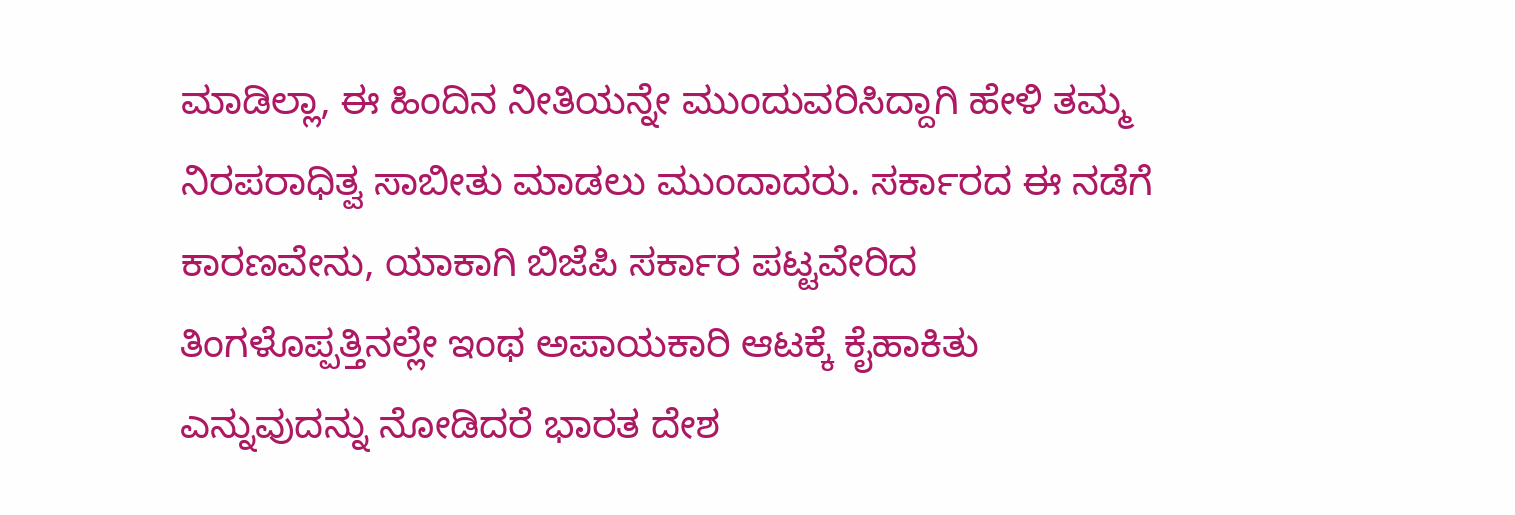ಮಾಡಿಲ್ಲಾ, ಈ ಹಿಂದಿನ ನೀತಿಯನ್ನೇ ಮುಂದುವರಿಸಿದ್ದಾಗಿ ಹೇಳಿ ತಮ್ಮ ನಿರಪರಾಧಿತ್ವ ಸಾಬೀತು ಮಾಡಲು ಮುಂದಾದರು. ಸರ್ಕಾರದ ಈ ನಡೆಗೆ ಕಾರಣವೇನು, ಯಾಕಾಗಿ ಬಿಜೆಪಿ ಸರ್ಕಾರ ಪಟ್ಟವೇರಿದ ತಿಂಗಳೊಪ್ಪತ್ತಿನಲ್ಲೇ ಇಂಥ ಅಪಾಯಕಾರಿ ಆಟಕ್ಕೆ ಕೈಹಾಕಿತು ಎನ್ನುವುದನ್ನು ನೋಡಿದರೆ ಭಾರತ ದೇಶ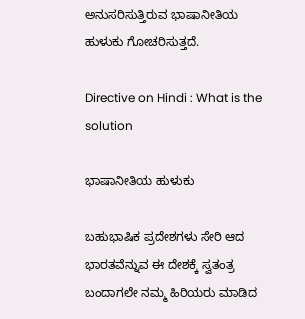ಅನುಸರಿಸುತ್ತಿರುವ ಭಾಷಾನೀತಿಯ ಹುಳುಕು ಗೋಚರಿಸುತ್ತದೆ.

Directive on Hindi : What is the solution

ಭಾಷಾನೀತಿಯ ಹುಳುಕು

ಬಹುಭಾಷಿಕ ಪ್ರದೇಶಗಳು ಸೇರಿ ಆದ ಭಾರತವೆನ್ನುವ ಈ ದೇಶಕ್ಕೆ ಸ್ವತಂತ್ರ ಬಂದಾಗಲೇ ನಮ್ಮ ಹಿರಿಯರು ಮಾಡಿದ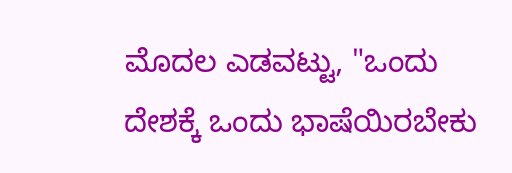ಮೊದಲ ಎಡವಟ್ಟು, "ಒಂದು ದೇಶಕ್ಕೆ ಒಂದು ಭಾಷೆಯಿರಬೇಕು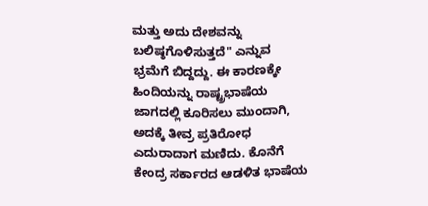ಮತ್ತು ಅದು ದೇಶವನ್ನು ಬಲಿಷ್ಠಗೊಳಿಸುತ್ತದೆ" ಎನ್ನುವ ಭ್ರಮೆಗೆ ಬಿದ್ದದ್ದು. ಈ ಕಾರಣಕ್ಕೇ ಹಿಂದಿಯನ್ನು ರಾಷ್ಟ್ರಭಾಷೆಯ ಜಾಗದಲ್ಲಿ ಕೂರಿಸಲು ಮುಂದಾಗಿ, ಅದಕ್ಕೆ ತೀವ್ರ ಪ್ರತಿರೋಧ ಎದುರಾದಾಗ ಮಣಿದು. ಕೊನೆಗೆ ಕೇಂದ್ರ ಸರ್ಕಾರದ ಆಡಳಿತ ಭಾಷೆಯ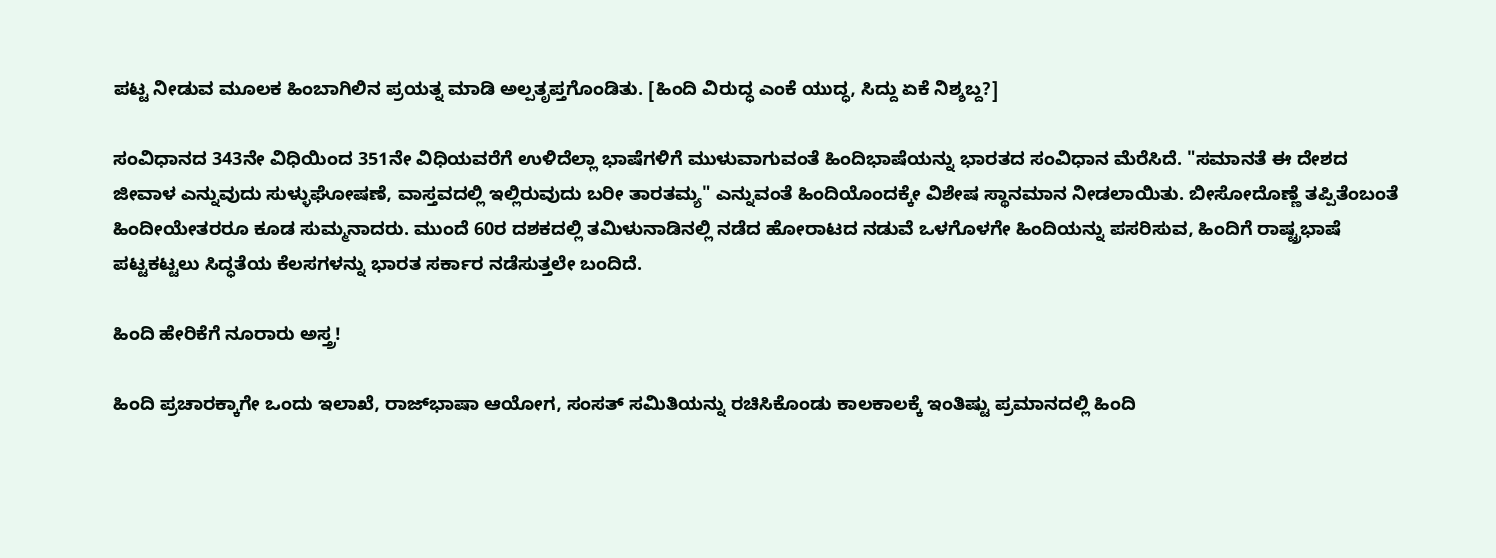ಪಟ್ಟ ನೀಡುವ ಮೂಲಕ ಹಿಂಬಾಗಿಲಿನ ಪ್ರಯತ್ನ ಮಾಡಿ ಅಲ್ಪತೃಪ್ತಗೊಂಡಿತು. [ಹಿಂದಿ ವಿರುದ್ಧ ಎಂಕೆ ಯುದ್ಧ, ಸಿದ್ದು ಏಕೆ ನಿಶ್ಶಬ್ದ?]

ಸಂವಿಧಾನದ 343ನೇ ವಿಧಿಯಿಂದ 351ನೇ ವಿಧಿಯವರೆಗೆ ಉಳಿದೆಲ್ಲಾ ಭಾಷೆಗಳಿಗೆ ಮುಳುವಾಗುವಂತೆ ಹಿಂದಿಭಾಷೆಯನ್ನು ಭಾರತದ ಸಂವಿಧಾನ ಮೆರೆಸಿದೆ. "ಸಮಾನತೆ ಈ ದೇಶದ ಜೀವಾಳ ಎನ್ನುವುದು ಸುಳ್ಳುಘೋಷಣೆ, ವಾಸ್ತವದಲ್ಲಿ ಇಲ್ಲಿರುವುದು ಬರೀ ತಾರತಮ್ಯ" ಎನ್ನುವಂತೆ ಹಿಂದಿಯೊಂದಕ್ಕೇ ವಿಶೇಷ ಸ್ಥಾನಮಾನ ನೀಡಲಾಯಿತು. ಬೀಸೋದೊಣ್ಣೆ ತಪ್ಪಿತೆಂಬಂತೆ ಹಿಂದೀಯೇತರರೂ ಕೂಡ ಸುಮ್ಮನಾದರು. ಮುಂದೆ 60ರ ದಶಕದಲ್ಲಿ ತಮಿಳುನಾಡಿನಲ್ಲಿ ನಡೆದ ಹೋರಾಟದ ನಡುವೆ ಒಳಗೊಳಗೇ ಹಿಂದಿಯನ್ನು ಪಸರಿಸುವ, ಹಿಂದಿಗೆ ರಾಷ್ಟ್ರಭಾಷೆ ಪಟ್ಟಕಟ್ಟಲು ಸಿದ್ಧತೆಯ ಕೆಲಸಗಳನ್ನು ಭಾರತ ಸರ್ಕಾರ ನಡೆಸುತ್ತಲೇ ಬಂದಿದೆ.

ಹಿಂದಿ ಹೇರಿಕೆಗೆ ನೂರಾರು ಅಸ್ತ್ರ!

ಹಿಂದಿ ಪ್ರಚಾರಕ್ಕಾಗೇ ಒಂದು ಇಲಾಖೆ, ರಾಜ್‌ಭಾಷಾ ಆಯೋಗ, ಸಂಸತ್ ಸಮಿತಿಯನ್ನು ರಚಿಸಿಕೊಂಡು ಕಾಲಕಾಲಕ್ಕೆ ಇಂತಿಷ್ಟು ಪ್ರಮಾನದಲ್ಲಿ ಹಿಂದಿ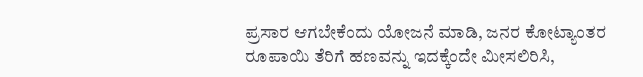ಪ್ರಸಾರ ಆಗಬೇಕೆಂದು ಯೋಜನೆ ಮಾಡಿ, ಜನರ ಕೋಟ್ಯಾಂತರ ರೂಪಾಯಿ ತೆರಿಗೆ ಹಣವನ್ನು ಇದಕ್ಕೆಂದೇ ಮೀಸಲಿರಿಸಿ,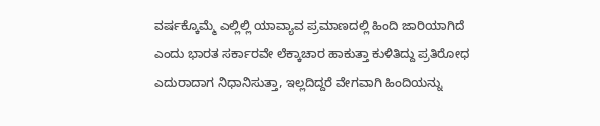ವರ್ಷಕ್ಕೊಮ್ಮೆ ಎಲ್ಲಿಲ್ಲಿ ಯಾವ್ಯಾವ ಪ್ರಮಾಣದಲ್ಲಿ ಹಿಂದಿ ಜಾರಿಯಾಗಿದೆ ಎಂದು ಭಾರತ ಸರ್ಕಾರವೇ ಲೆಕ್ಕಾಚಾರ ಹಾಕುತ್ತಾ ಕುಳಿತಿದ್ದು ಪ್ರತಿರೋಧ ಎದುರಾದಾಗ ನಿಧಾನಿಸುತ್ತಾ, ಇಲ್ಲದಿದ್ದರೆ ವೇಗವಾಗಿ ಹಿಂದಿಯನ್ನು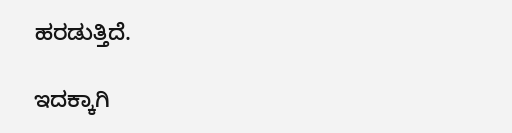ಹರಡುತ್ತಿದೆ.

ಇದಕ್ಕಾಗಿ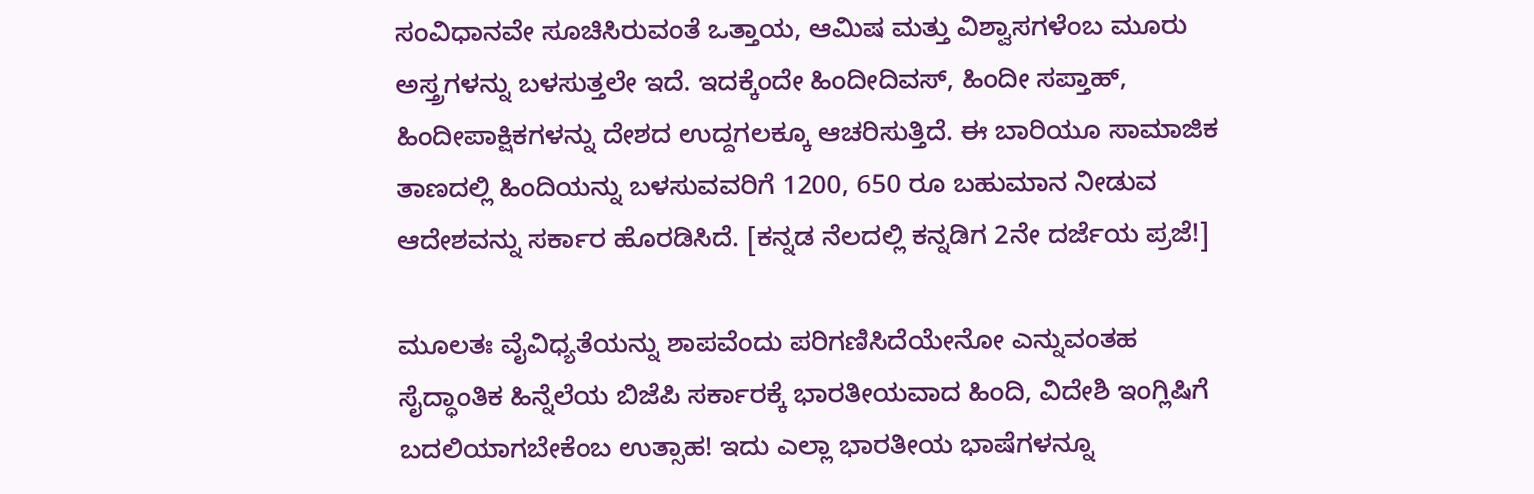ಸಂವಿಧಾನವೇ ಸೂಚಿಸಿರುವಂತೆ ಒತ್ತಾಯ, ಆಮಿಷ ಮತ್ತು ವಿಶ್ವಾಸಗಳೆಂಬ ಮೂರು ಅಸ್ತ್ರಗಳನ್ನು ಬಳಸುತ್ತಲೇ ಇದೆ. ಇದಕ್ಕೆಂದೇ ಹಿಂದೀದಿವಸ್, ಹಿಂದೀ ಸಪ್ತಾಹ್, ಹಿಂದೀಪಾಕ್ಷಿಕಗಳನ್ನು ದೇಶದ ಉದ್ದಗಲಕ್ಕೂ ಆಚರಿಸುತ್ತಿದೆ. ಈ ಬಾರಿಯೂ ಸಾಮಾಜಿಕ ತಾಣದಲ್ಲಿ ಹಿಂದಿಯನ್ನು ಬಳಸುವವರಿಗೆ 1200, 650 ರೂ ಬಹುಮಾನ ನೀಡುವ ಆದೇಶವನ್ನು ಸರ್ಕಾರ ಹೊರಡಿಸಿದೆ. [ಕನ್ನಡ ನೆಲದಲ್ಲಿ ಕನ್ನಡಿಗ 2ನೇ ದರ್ಜೆಯ ಪ್ರಜೆ!]

ಮೂಲತಃ ವೈವಿಧ್ಯತೆಯನ್ನು ಶಾಪವೆಂದು ಪರಿಗಣಿಸಿದೆಯೇನೋ ಎನ್ನುವಂತಹ ಸೈದ್ಧಾಂತಿಕ ಹಿನ್ನೆಲೆಯ ಬಿಜೆಪಿ ಸರ್ಕಾರಕ್ಕೆ ಭಾರತೀಯವಾದ ಹಿಂದಿ, ವಿದೇಶಿ ಇಂಗ್ಲಿಷಿಗೆ ಬದಲಿಯಾಗಬೇಕೆಂಬ ಉತ್ಸಾಹ! ಇದು ಎಲ್ಲಾ ಭಾರತೀಯ ಭಾಷೆಗಳನ್ನೂ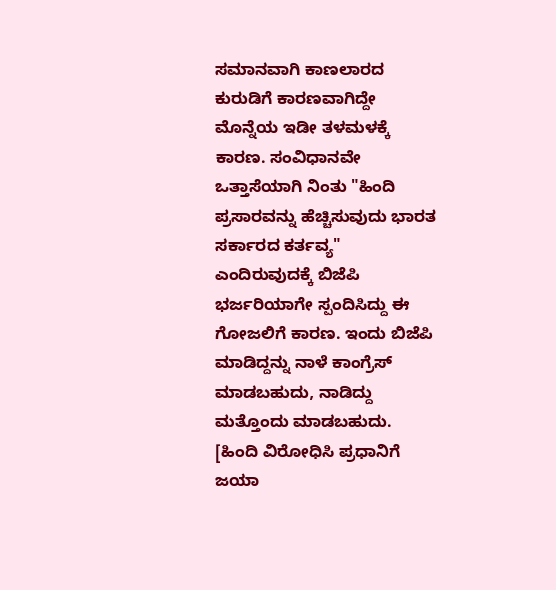ಸಮಾನವಾಗಿ ಕಾಣಲಾರದ ಕುರುಡಿಗೆ ಕಾರಣವಾಗಿದ್ದೇ ಮೊನ್ನೆಯ ಇಡೀ ತಳಮಳಕ್ಕೆ ಕಾರಣ. ಸಂವಿಧಾನವೇ ಒತ್ತಾಸೆಯಾಗಿ ನಿಂತು "ಹಿಂದಿ ಪ್ರಸಾರವನ್ನು ಹೆಚ್ಚಿಸುವುದು ಭಾರತ ಸರ್ಕಾರದ ಕರ್ತವ್ಯ" ಎಂದಿರುವುದಕ್ಕೆ ಬಿಜೆಪಿ ಭರ್ಜರಿಯಾಗೇ ಸ್ಪಂದಿಸಿದ್ದು ಈ ಗೋಜಲಿಗೆ ಕಾರಣ. ಇಂದು ಬಿಜೆಪಿ ಮಾಡಿದ್ದನ್ನು ನಾಳೆ ಕಾಂಗ್ರೆಸ್ ಮಾಡಬಹುದು, ನಾಡಿದ್ದು ಮತ್ತೊಂದು ಮಾಡಬಹುದು. [ಹಿಂದಿ ವಿರೋಧಿಸಿ ಪ್ರಧಾನಿಗೆ ಜಯಾ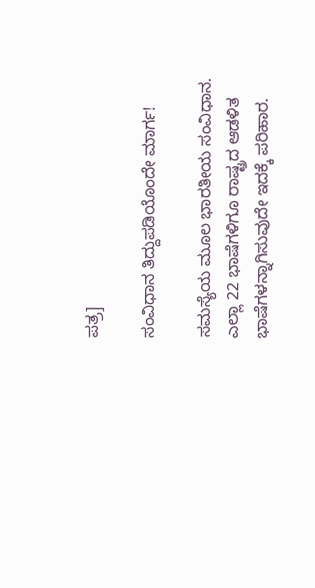ಪತ್ರ]

ಸಂವಿಧಾನ ತಿದ್ದುಪಡಿಯೊಂದೇ ಮಾರ್ಗ!

ಸಮಸ್ಯೆಯ ಮೂಲ ಭಾರತೀಯ ಸಂವಿಧಾನ. ಎಲ್ಲಾ 22 ಭಾಷೆಗಳಿಗೂ ರಾಷ್ಟ್ರದ ಆಡಳಿತ ಭಾಷೆಗಳನ್ನಾಗಿಸುವುದೇ ಇದಕ್ಕೆ ಪರಿಹಾರ.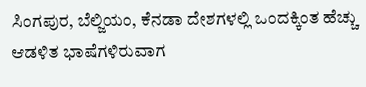ಸಿಂಗಪುರ, ಬೆಲ್ಜಿಯಂ, ಕೆನಡಾ ದೇಶಗಳಲ್ಲಿ ಒಂದಕ್ಕಿಂತ ಹೆಚ್ಚು ಆಡಳಿತ ಭಾಷೆಗಳಿರುವಾಗ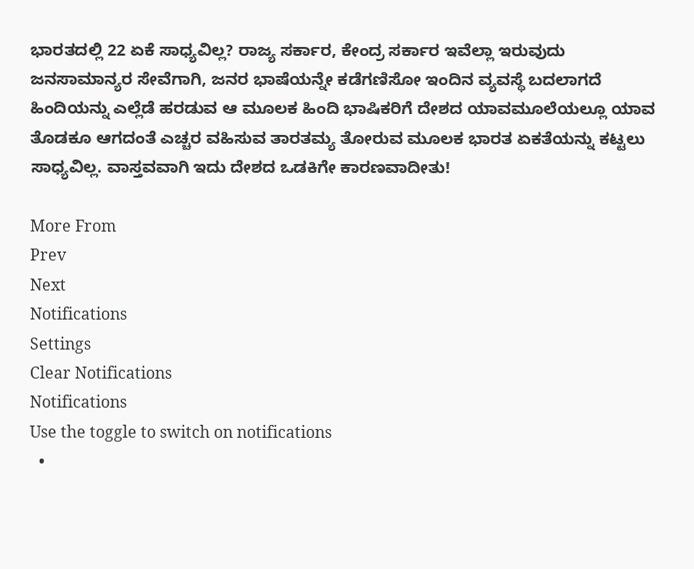ಭಾರತದಲ್ಲಿ 22 ಏಕೆ ಸಾಧ್ಯವಿಲ್ಲ? ರಾಜ್ಯ ಸರ್ಕಾರ, ಕೇಂದ್ರ ಸರ್ಕಾರ ಇವೆಲ್ಲಾ ಇರುವುದು ಜನಸಾಮಾನ್ಯರ ಸೇವೆಗಾಗಿ, ಜನರ ಭಾಷೆಯನ್ನೇ ಕಡೆಗಣಿಸೋ ಇಂದಿನ ವ್ಯವಸ್ಥೆ ಬದಲಾಗದೆ ಹಿಂದಿಯನ್ನು ಎಲ್ಲೆಡೆ ಹರಡುವ ಆ ಮೂಲಕ ಹಿಂದಿ ಭಾಷಿಕರಿಗೆ ದೇಶದ ಯಾವಮೂಲೆಯಲ್ಲೂ ಯಾವ ತೊಡಕೂ ಆಗದಂತೆ ಎಚ್ಚರ ವಹಿಸುವ ತಾರತಮ್ಯ ತೋರುವ ಮೂಲಕ ಭಾರತ ಏಕತೆಯನ್ನು ಕಟ್ಟಲು ಸಾಧ್ಯವಿಲ್ಲ. ವಾಸ್ತವವಾಗಿ ಇದು ದೇಶದ ಒಡಕಿಗೇ ಕಾರಣವಾದೀತು!

More From
Prev
Next
Notifications
Settings
Clear Notifications
Notifications
Use the toggle to switch on notifications
  •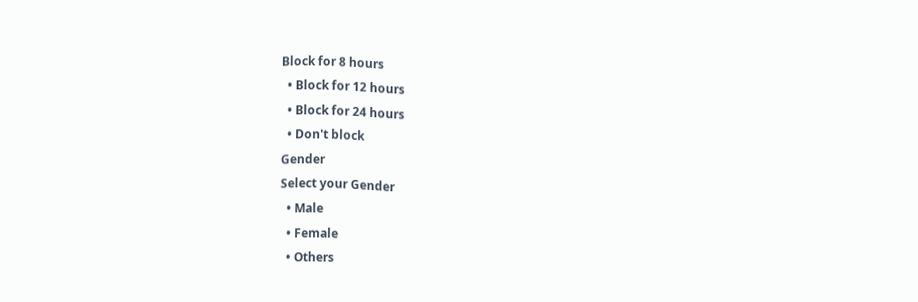Block for 8 hours
  • Block for 12 hours
  • Block for 24 hours
  • Don't block
Gender
Select your Gender
  • Male
  • Female
  • Others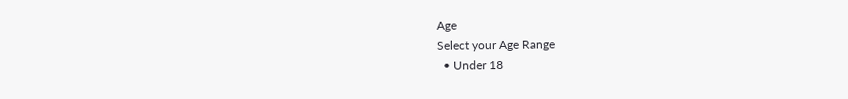Age
Select your Age Range
  • Under 18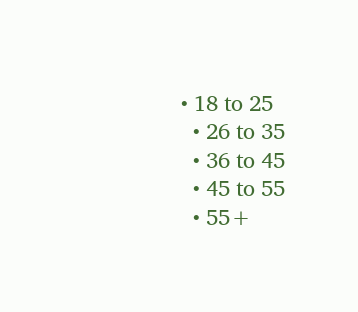• 18 to 25
  • 26 to 35
  • 36 to 45
  • 45 to 55
  • 55+